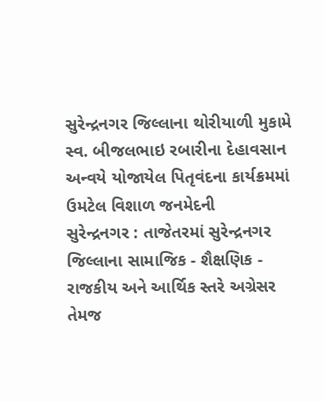સુરેન્દ્રનગર જિલ્લાના થોરીયાળી મુકામે સ્વ. બીજલભાઇ રબારીના દેહાવસાન અન્વયે યોજાયેલ પિતૃવંદના કાર્યક્રમમાં ઉમટેલ વિશાળ જનમેદની
સુરેન્દ્રનગર : તાજેતરમાં સુરેન્દ્રનગર જિલ્લાના સામાજિક - શૈક્ષણિક - રાજકીય અને આર્થિક સ્તરે અગ્રેસર તેમજ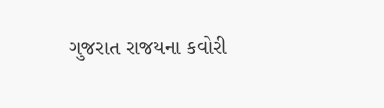ગુજરાત રાજયના કવોરી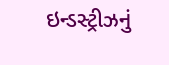ઇન્ડસ્ટ્રીઝનું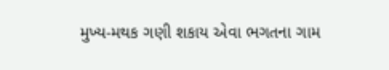મુખ્ય-મથક ગણી શકાય એવા ભગતના ગામ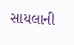સાયલાની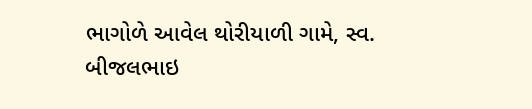ભાગોળે આવેલ થોરીયાળી ગામે, સ્વ. બીજલભાઇ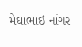મેઘાભાઇ નાંગર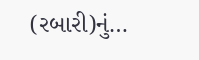(રબારી)નું…